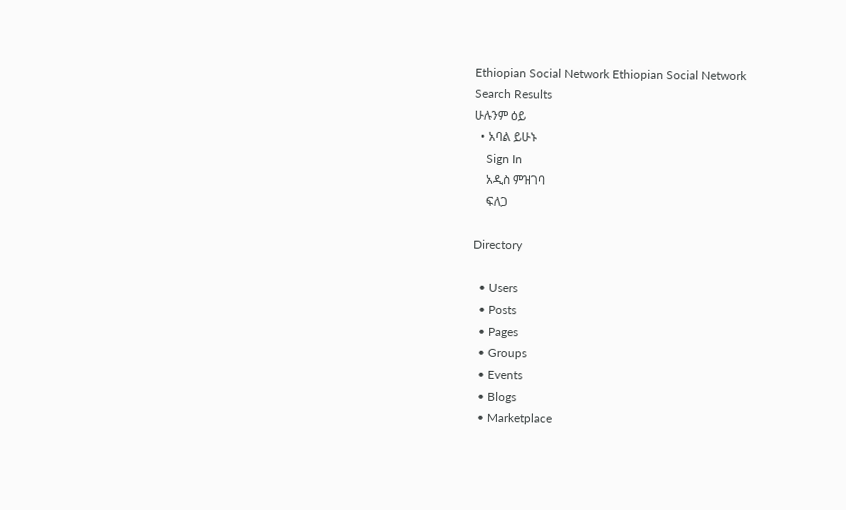Ethiopian Social Network Ethiopian Social Network
Search Results
ሁሉንም ዕይ
  • አባል ይሁኑ
    Sign In
    አዲስ ምዝገባ
    ፍለጋ

Directory

  • Users
  • Posts
  • Pages
  • Groups
  • Events
  • Blogs
  • Marketplace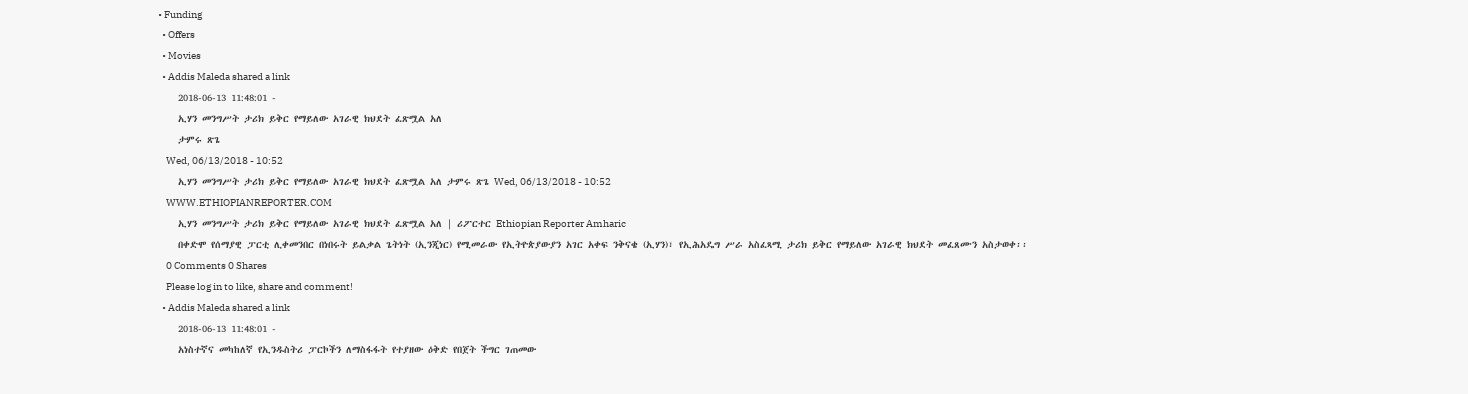• Funding
  • Offers
  • Movies
  • Addis Maleda shared a link
    2018-06-13 11:48:01 -
    ኢሃን መንግሥት ታሪክ ይቅር የማይለው አገራዊ ክህደት ፈጽሟል አለ
    ታምሩ ጽጌ
    Wed, 06/13/2018 - 10:52
    ኢሃን መንግሥት ታሪክ ይቅር የማይለው አገራዊ ክህደት ፈጽሟል አለ ታምሩ ጽጌ Wed, 06/13/2018 - 10:52
    WWW.ETHIOPIANREPORTER.COM
    ኢሃን መንግሥት ታሪክ ይቅር የማይለው አገራዊ ክህደት ፈጽሟል አለ | ሪፖርተር Ethiopian Reporter Amharic
    በቀድሞ የሰማያዊ ፓርቲ ሊቀመንበር በነበሩት ይልቃል ጌትነት (ኢንጂነር) የሚመራው የኢትዮጵያውያን አገር አቀፍ ንቅናቄ (ኢሃን)፣ የኢሕአዴግ ሥራ አስፈጻሚ ታሪክ ይቅር የማይለው አገራዊ ክህደት መፈጸሙን አስታወቀ፡፡
    0 Comments 0 Shares
    Please log in to like, share and comment!
  • Addis Maleda shared a link
    2018-06-13 11:48:01 -
    አነስተኛና መካከለኛ የኢንዱስትሪ ፓርኮችን ለማስፋፋት የተያዘው ዕቅድ የበጀት ችግር ገጠመው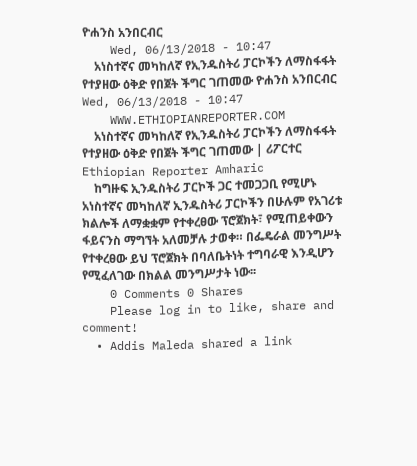ዮሐንስ አንበርብር
    Wed, 06/13/2018 - 10:47
    አነስተኛና መካከለኛ የኢንዱስትሪ ፓርኮችን ለማስፋፋት የተያዘው ዕቅድ የበጀት ችግር ገጠመው ዮሐንስ አንበርብር Wed, 06/13/2018 - 10:47
    WWW.ETHIOPIANREPORTER.COM
    አነስተኛና መካከለኛ የኢንዱስትሪ ፓርኮችን ለማስፋፋት የተያዘው ዕቅድ የበጀት ችግር ገጠመው | ሪፖርተር Ethiopian Reporter Amharic
    ከግዙፍ ኢንዱስትሪ ፓርኮች ጋር ተመጋጋቢ የሚሆኑ አነስተኛና መካከለኛ ኢንዱስትሪ ፓርኮችን በሁሉም የአገሪቱ ክልሎች ለማቋቋም የተቀረፀው ፕሮጀክት፣ የሚጠይቀውን ፋይናንስ ማግኘት አለመቻሉ ታወቀ። በፌዴራል መንግሥት የተቀረፀው ይህ ፕሮጀክት በባለቤትነት ተግባራዊ እንዲሆን የሚፈለገው በክልል መንግሥታት ነው፡፡
    0 Comments 0 Shares
    Please log in to like, share and comment!
  • Addis Maleda shared a link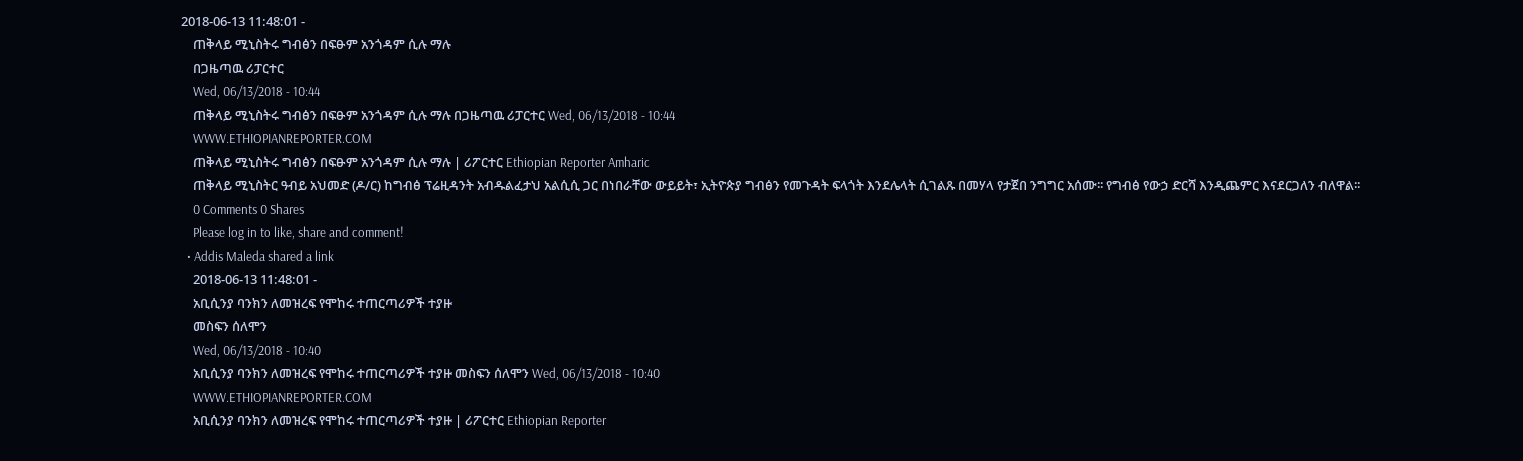2018-06-13 11:48:01 -
    ጠቅላይ ሚኒስትሩ ግብፅን በፍፁም አንጎዳም ሲሉ ማሉ
    በጋዜጣዉ ሪፓርተር
    Wed, 06/13/2018 - 10:44
    ጠቅላይ ሚኒስትሩ ግብፅን በፍፁም አንጎዳም ሲሉ ማሉ በጋዜጣዉ ሪፓርተር Wed, 06/13/2018 - 10:44
    WWW.ETHIOPIANREPORTER.COM
    ጠቅላይ ሚኒስትሩ ግብፅን በፍፁም አንጎዳም ሲሉ ማሉ | ሪፖርተር Ethiopian Reporter Amharic
    ጠቅላይ ሚኒስትር ዓብይ አህመድ (ዶ/ር) ከግብፅ ፕሬዚዳንት አብዱልፈታህ አልሲሲ ጋር በነበራቸው ውይይት፣ ኢትዮጵያ ግብፅን የመጉዳት ፍላጎት እንደሌላት ሲገልጹ በመሃላ የታጀበ ንግግር አሰሙ፡፡ የግብፅ የውኃ ድርሻ እንዲጨምር እናደርጋለን ብለዋል፡፡
    0 Comments 0 Shares
    Please log in to like, share and comment!
  • Addis Maleda shared a link
    2018-06-13 11:48:01 -
    አቢሲንያ ባንክን ለመዝረፍ የሞከሩ ተጠርጣሪዎች ተያዙ
    መስፍን ሰለሞን
    Wed, 06/13/2018 - 10:40
    አቢሲንያ ባንክን ለመዝረፍ የሞከሩ ተጠርጣሪዎች ተያዙ መስፍን ሰለሞን Wed, 06/13/2018 - 10:40
    WWW.ETHIOPIANREPORTER.COM
    አቢሲንያ ባንክን ለመዝረፍ የሞከሩ ተጠርጣሪዎች ተያዙ | ሪፖርተር Ethiopian Reporter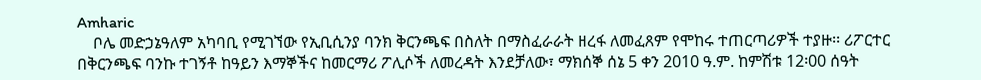Amharic
    ቦሌ መድኃኔዓለም አካባቢ የሚገኘው የኢቢሲንያ ባንክ ቅርንጫፍ በስለት በማስፈራራት ዘረፋ ለመፈጸም የሞከሩ ተጠርጣሪዎች ተያዙ፡፡ ሪፖርተር በቅርንጫፍ ባንኩ ተገኝቶ ከዓይን እማኞችና ከመርማሪ ፖሊሶች ለመረዳት እንደቻለው፣ ማክሰኞ ሰኔ 5 ቀን 2010 ዓ.ም. ከምሽቱ 12፡00 ሰዓት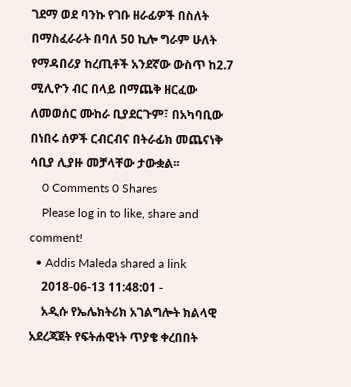ገደማ ወደ ባንኩ የገቡ ዘራፊዎች በስለት በማስፈራራት በባለ 50 ኪሎ ግራም ሁለት የማዳበሪያ ከረጢቶች አንደኛው ውስጥ ከ2.7 ሚሊዮን ብር በላይ በማጨቅ ዘርፈው ለመወሰር ሙከራ ቢያደርጉም፣ በአካባቢው በነበሩ ሰዎች ርብርብና በትራፊክ መጨናነቅ ሳቢያ ሊያዙ መቻላቸው ታውቋል፡፡
    0 Comments 0 Shares
    Please log in to like, share and comment!
  • Addis Maleda shared a link
    2018-06-13 11:48:01 -
    አዲሱ የኤሌክትሪክ አገልግሎት ክልላዊ አደረጃጀት የፍትሐዊነት ጥያቄ ቀረበበት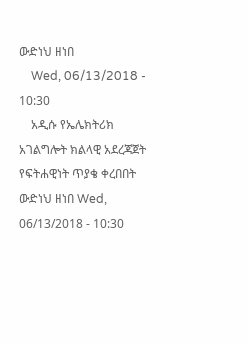ውድነህ ዘነበ
    Wed, 06/13/2018 - 10:30
    አዲሱ የኤሌክትሪክ አገልግሎት ክልላዊ አደረጃጀት የፍትሐዊነት ጥያቄ ቀረበበት ውድነህ ዘነበ Wed, 06/13/2018 - 10:30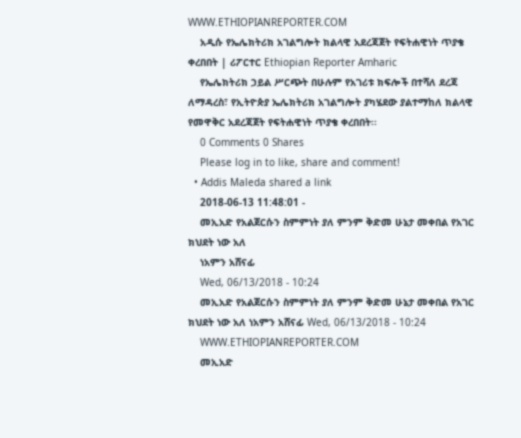WWW.ETHIOPIANREPORTER.COM
    አዲሱ የኤሌክትሪክ አገልግሎት ክልላዊ አደረጃጀት የፍትሐዊነት ጥያቄ ቀረበበት | ሪፖርተር Ethiopian Reporter Amharic
    የኤሌክትሪክ ኃይል ሥርጭት በሁሉም የአገሪቱ ክፍሎች በተሻለ ደረጃ ለማዳረስ፣ የኢትዮጵያ ኤሌክትሪክ አገልግሎት ያካሄደው ያልተማከለ ክልላዊ የመዋቅር አደረጃጀት የፍትሐዊነት ጥያቄ ቀረበበት፡፡
    0 Comments 0 Shares
    Please log in to like, share and comment!
  • Addis Maleda shared a link
    2018-06-13 11:48:01 -
    መኢአድ የአልጀርሱን ስምምነት ያለ ምንም ቅድመ ሁኔታ መቀበል የአገር ክህደት ነው አለ
    ነአምን አሸናፊ
    Wed, 06/13/2018 - 10:24
    መኢአድ የአልጀርሱን ስምምነት ያለ ምንም ቅድመ ሁኔታ መቀበል የአገር ክህደት ነው አለ ነአምን አሸናፊ Wed, 06/13/2018 - 10:24
    WWW.ETHIOPIANREPORTER.COM
    መኢአድ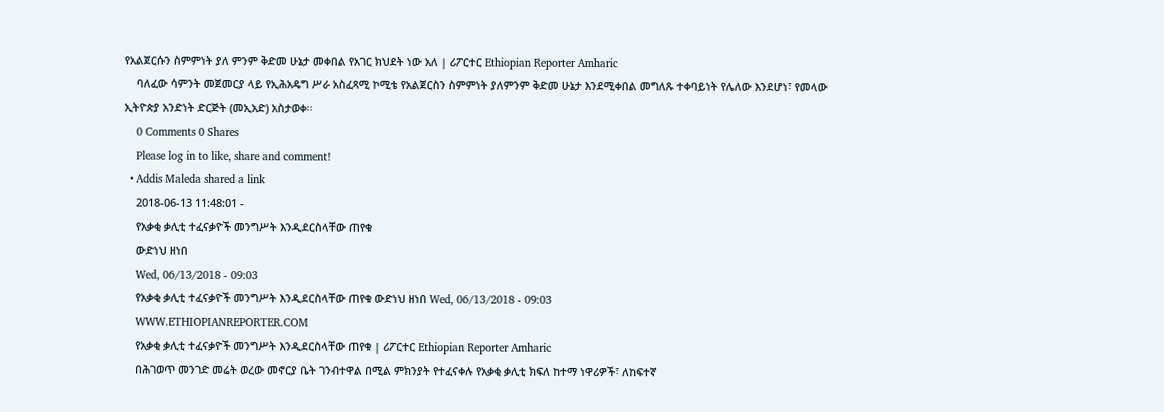የአልጀርሱን ስምምነት ያለ ምንም ቅድመ ሁኔታ መቀበል የአገር ክህደት ነው አለ | ሪፖርተር Ethiopian Reporter Amharic
    ባለፈው ሳምንት መጀመርያ ላይ የኢሕአዴግ ሥራ አስፈጻሚ ኮሚቴ የአልጀርስን ስምምነት ያለምንም ቅድመ ሁኔታ እንደሚቀበል መግለጹ ተቀባይነት የሌለው እንደሆነ፣ የመላው ኢትዮጵያ አንድነት ድርጅት (መኢአድ) አስታወቀ፡፡
    0 Comments 0 Shares
    Please log in to like, share and comment!
  • Addis Maleda shared a link
    2018-06-13 11:48:01 -
    የአቃቂ ቃሊቲ ተፈናቃዮች መንግሥት እንዲደርስላቸው ጠየቁ
    ውድነህ ዘነበ
    Wed, 06/13/2018 - 09:03
    የአቃቂ ቃሊቲ ተፈናቃዮች መንግሥት እንዲደርስላቸው ጠየቁ ውድነህ ዘነበ Wed, 06/13/2018 - 09:03
    WWW.ETHIOPIANREPORTER.COM
    የአቃቂ ቃሊቲ ተፈናቃዮች መንግሥት እንዲደርስላቸው ጠየቁ | ሪፖርተር Ethiopian Reporter Amharic
    በሕገወጥ መንገድ መሬት ወረው መኖርያ ቤት ገንብተዋል በሚል ምክንያት የተፈናቀሉ የአቃቂ ቃሊቲ ክፍለ ከተማ ነዋሪዎች፣ ለከፍተኛ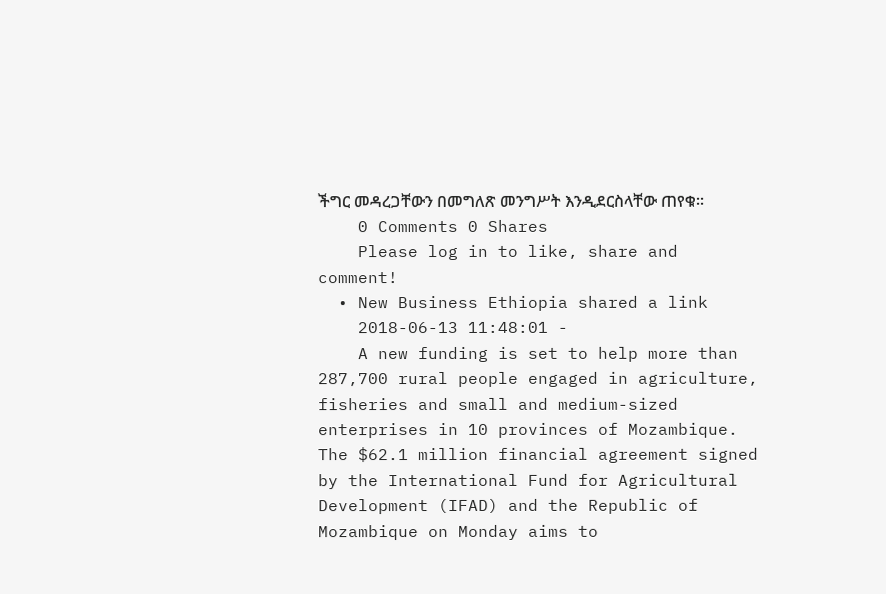ችግር መዳረጋቸውን በመግለጽ መንግሥት እንዲደርስላቸው ጠየቁ፡፡
    0 Comments 0 Shares
    Please log in to like, share and comment!
  • New Business Ethiopia shared a link
    2018-06-13 11:48:01 -
    A new funding is set to help more than 287,700 rural people engaged in agriculture, fisheries and small and medium-sized enterprises in 10 provinces of Mozambique. The $62.1 million financial agreement signed by the International Fund for Agricultural Development (IFAD) and the Republic of Mozambique on Monday aims to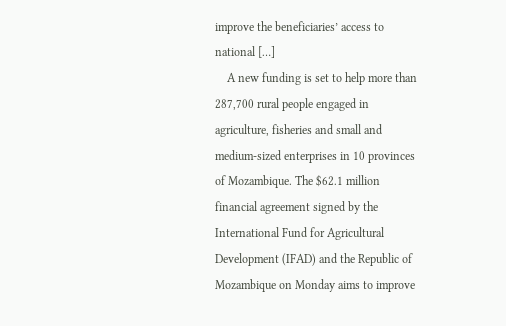improve the beneficiaries’ access to national […]
    A new funding is set to help more than 287,700 rural people engaged in agriculture, fisheries and small and medium-sized enterprises in 10 provinces of Mozambique. The $62.1 million financial agreement signed by the International Fund for Agricultural Development (IFAD) and the Republic of Mozambique on Monday aims to improve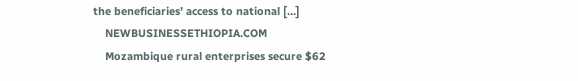the beneficiaries’ access to national […]
    NEWBUSINESSETHIOPIA.COM
    Mozambique rural enterprises secure $62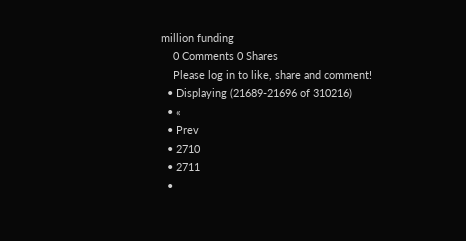million funding
    0 Comments 0 Shares
    Please log in to like, share and comment!
  • Displaying (21689-21696 of 310216)
  • «
  • Prev
  • 2710
  • 2711
  •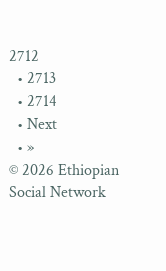2712
  • 2713
  • 2714
  • Next
  • »
© 2026 Ethiopian Social Network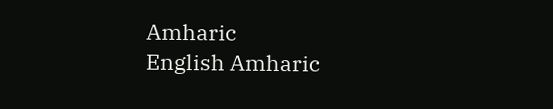Amharic
English Amharic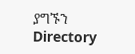ያግኙን Directory